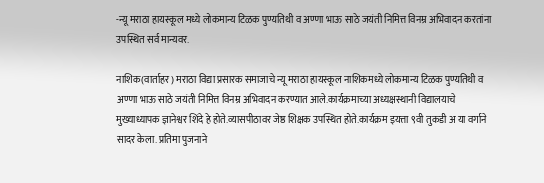-न्यू मराठा हायस्कूल मध्ये लोकमान्य टिळक पुण्यतिथी व अण्णा भाऊ साठे जयंती निमित्त विनम्र अभिवादन करतांना उपस्थित सर्व मान्यवर.

नाशिक(वार्ताहर) मराठा विद्या प्रसारक समाजाचे न्यू मराठा हायस्कूल नाशिकमध्ये लोकमान्य टिळक पुण्यतिथी व अण्णा भाऊ साठे जयंती निमित्त विनम्र अभिवादन करण्यात आले.कार्यक्रमाच्या अध्यक्षस्थानी विद्यालयाचे मुख्याध्यापक ज्ञानेश्वर शिंदे हे होते.व्यासपीठावर जेष्ठ शिक्षक उपस्थित होते.कार्यक्रम इयत्ता ९वी तुकडी अ या वर्गाने सादर केला. प्रतिमा पुजनाने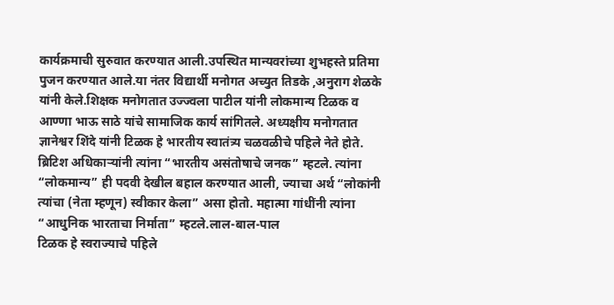कार्यक्रमाची सुरुवात करण्यात आली.उपस्थित मान्यवरांच्या शुभहस्ते प्रतिमा पुजन करण्यात आले.या नंतर विद्यार्थी मनोगत अच्युत तिडके ,अनुराग शेळके यांनी केले.शिक्षक मनोगतात उज्ज्वला पाटील यांनी लोकमान्य टिळक व आण्णा भाऊ साठे यांचे सामाजिक कार्य सांगितले. अध्यक्षीय मनोगतात ज्ञानेश्वर शिंदे यांनी टिळक हे भारतीय स्वातंत्र्य चळवळीचे पहिले नेते होते. ब्रिटिश अधिकाऱ्यांनी त्यांना “भारतीय असंतोषाचे जनक” म्हटले. त्यांना “लोकमान्य” ही पदवी देखील बहाल करण्यात आली, ज्याचा अर्थ “लोकांनी त्यांचा (नेता म्हणून) स्वीकार केला” असा होतो. महात्मा गांधींनी त्यांना “आधुनिक भारताचा निर्माता” म्हटले.लाल-बाल-पाल
टिळक हे स्वराज्याचे पहिले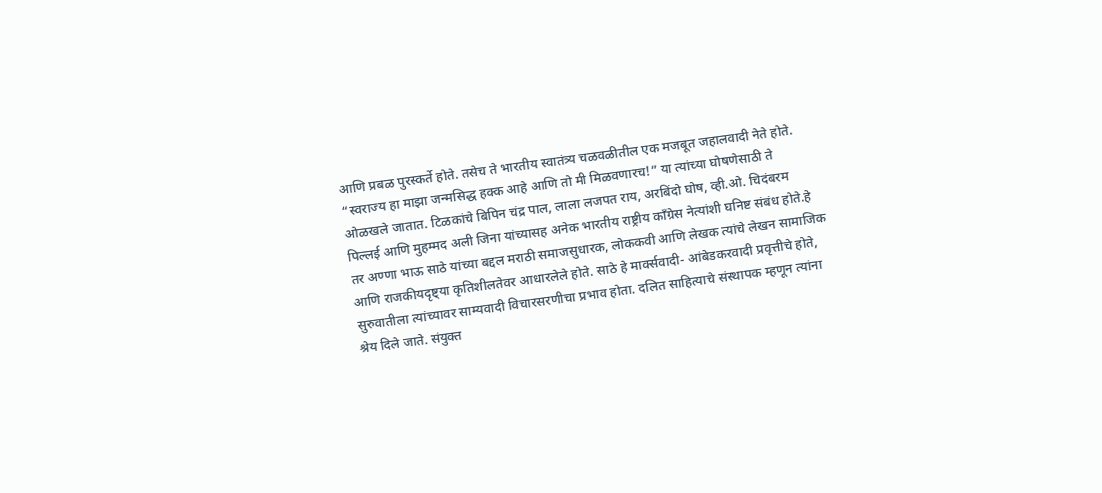आणि प्रबळ पुरस्कर्ते होते. तसेच ते भारतीय स्वातंत्र्य चळवळीतील एक मजबूत जहालवादी नेते होते. “स्वराज्य हा माझा जन्मसिद्ध हक्क आहे आणि तो मी मिळवणारच!” या त्यांच्या घोषणेसाठी ते ओळखले जातात. टिळकांचे बिपिन चंद्र पाल, लाला लजपत राय, अरबिंदो घोष, व्ही.ओ. चिदंबरम पिल्लई आणि मुहम्मद अली जिना यांच्यासह अनेक भारतीय राष्ट्रीय काँग्रेस नेत्यांशी घनिष्ट संबंध होते.हे तर अण्णा भाऊ साठे यांच्या बद्दल मराठी समाजसुधारक, लोककवी आणि लेखक त्यांचे लेखन सामाजिक आणि राजकीयदृष्ट्या कृतिशीलतेवर आधारलेले होते. साठे हे मार्क्सवादी- आंबेडकरवादी प्रवृत्तीचे होते, सुरुवातीला त्यांच्यावर साम्यवादी विचारसरणीचा प्रभाव होता. दलित साहित्याचे संस्थापक म्हणून त्यांना श्रेय दिले जाते. संयुक्त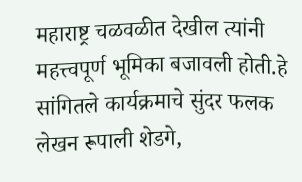महाराष्ट्र चळवळीत देखील त्यांनी महत्त्वपूर्ण भूमिका बजावली होती.हे सांगितले कार्यक्रमाचे सुंदर फलक लेखन रूपाली शेडगे,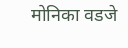मोनिका वडजे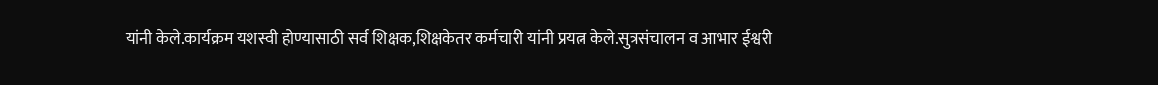यांनी केले.कार्यक्रम यशस्वी होण्यासाठी सर्व शिक्षक,शिक्षकेतर कर्मचारी यांनी प्रयत्न केले.सुत्रसंचालन व आभार ईश्वरी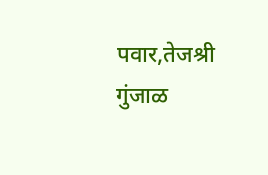पवार,तेजश्री गुंजाळ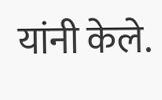यांनी केले.